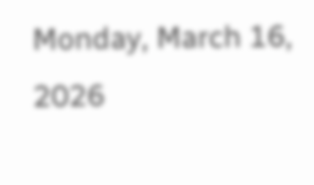Monday, March 16, 2026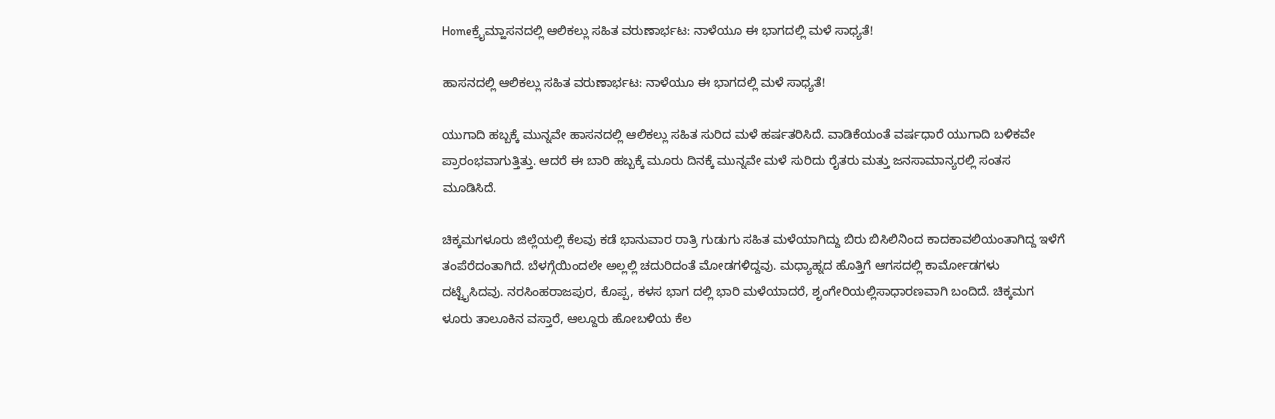Homeಕ್ರೈಮ್ಹಾಸನದಲ್ಲಿ ಆಲಿಕಲ್ಲು ಸಹಿತ ವರುಣಾರ್ಭಟ: ನಾಳೆಯೂ ಈ ಭಾಗದಲ್ಲಿ ಮಳೆ ಸಾಧ್ಯತೆ!

ಹಾಸನದಲ್ಲಿ ಆಲಿಕಲ್ಲು ಸಹಿತ ವರುಣಾರ್ಭಟ: ನಾಳೆಯೂ ಈ ಭಾಗದಲ್ಲಿ ಮಳೆ ಸಾಧ್ಯತೆ!

ಯುಗಾದಿ ಹಬ್ಬಕ್ಕೆ ಮುನ್ನವೇ ಹಾಸನದಲ್ಲಿ ಆಲಿಕಲ್ಲು ಸಹಿತ ಸುರಿದ ಮಳೆ ಹರ್ಷತರಿಸಿದೆ. ವಾಡಿಕೆಯಂತೆ ವರ್ಷಧಾರೆ ಯುಗಾದಿ ಬಳಿಕವೇ ಪ್ರಾರಂಭವಾಗುತ್ತಿತ್ತು. ಆದರೆ ಈ ಬಾರಿ ಹಬ್ಬಕ್ಕೆ ಮೂರು ದಿನಕ್ಕೆ ಮುನ್ನವೇ ಮಳೆ ಸುರಿದು ರೈತರು ಮತ್ತು ಜನಸಾಮಾನ್ಯರಲ್ಲಿ ಸಂತಸ ಮೂಡಿಸಿದೆ.

ಚಿಕ್ಕಮಗಳೂರು ಜಿಲ್ಲೆಯಲ್ಲಿ ಕೆಲವು ಕಡೆ ಭಾನುವಾರ ರಾತ್ರಿ ಗುಡುಗು ಸಹಿತ ಮಳೆಯಾಗಿದ್ದು ಬಿರು ಬಿಸಿಲಿನಿಂದ ಕಾದಕಾವಲಿಯಂತಾಗಿದ್ದ ಇಳೆಗೆ ತಂಪೆರೆದಂತಾಗಿದೆ. ಬೆಳಗ್ಗೆಯಿಂದಲೇ ಅಲ್ಲಲ್ಲಿ ಚದುರಿದಂತೆ ಮೋಡಗಳಿದ್ದವು. ಮಧ್ಯಾಹ್ನದ ಹೊತ್ತಿಗೆ ಆಗಸದಲ್ಲಿ ಕಾರ್ಮೋಡಗಳು ದಟ್ಟೈಸಿದವು. ನರಸಿಂಹರಾಜಪುರ, ಕೊಪ್ಪ, ಕಳಸ ಭಾಗ ದಲ್ಲಿ ಭಾರಿ ಮಳೆಯಾದರೆ, ಶೃಂಗೇರಿಯಲ್ಲಿಸಾಧಾರಣವಾಗಿ ಬಂದಿದೆ. ಚಿಕ್ಕಮಗ ಳೂರು ತಾಲೂಕಿನ ವಸ್ತಾರೆ, ಆಲ್ದೂರು ಹೋಬಳಿಯ ಕೆಲ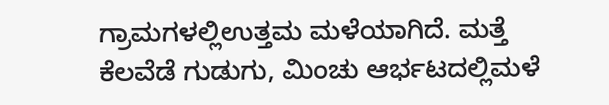ಗ್ರಾಮಗಳಲ್ಲಿಉತ್ತಮ ಮಳೆಯಾಗಿದೆ. ಮತ್ತೆ ಕೆಲವೆಡೆ ಗುಡುಗು, ಮಿಂಚು ಆರ್ಭಟದಲ್ಲಿಮಳೆ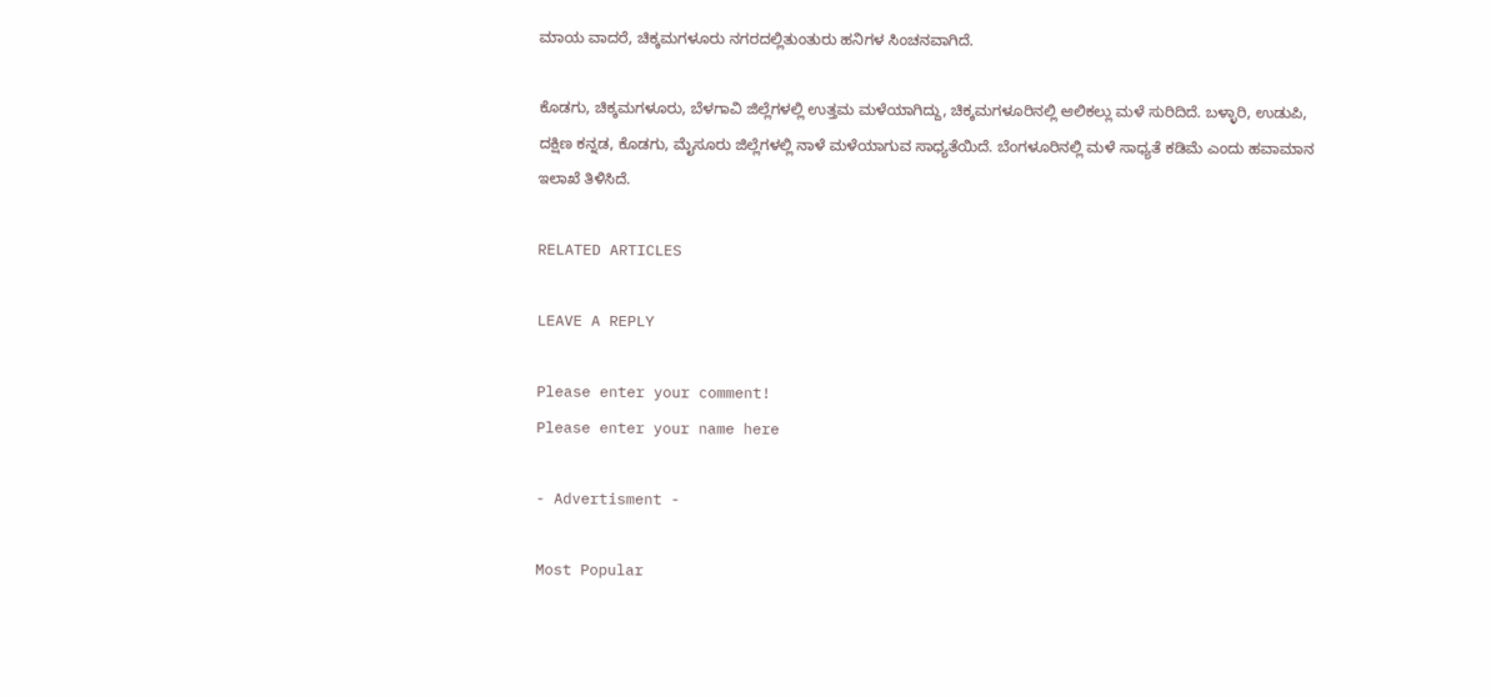ಮಾಯ ವಾದರೆ, ಚಿಕ್ಕಮಗಳೂರು ನಗರದಲ್ಲಿತುಂತುರು ಹನಿಗಳ ಸಿಂಚನವಾಗಿದೆ.

ಕೊಡಗು, ಚಿಕ್ಕಮಗಳೂರು, ಬೆಳಗಾವಿ ಜಿಲ್ಲೆಗಳಲ್ಲಿ ಉತ್ತಮ ಮಳೆಯಾಗಿದ್ದು, ಚಿಕ್ಕಮಗಳೂರಿನಲ್ಲಿ ಆಲಿಕಲ್ಲು ಮಳೆ ಸುರಿದಿದೆ. ಬಳ್ಳಾರಿ, ಉಡುಪಿ, ದಕ್ಷಿಣ ಕನ್ನಡ, ಕೊಡಗು, ಮೈಸೂರು ಜಿಲ್ಲೆಗಳಲ್ಲಿ ನಾಳೆ ಮಳೆಯಾಗುವ ಸಾಧ್ಯತೆಯಿದೆ. ಬೆಂಗಳೂರಿನಲ್ಲಿ ಮಳೆ ಸಾಧ್ಯತೆ ಕಡಿಮೆ ಎಂದು ಹವಾಮಾನ ಇಲಾಖೆ ತಿಳಿಸಿದೆ.

RELATED ARTICLES

LEAVE A REPLY

Please enter your comment!
Please enter your name here

- Advertisment -

Most Popular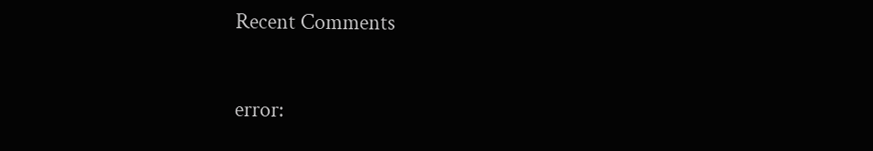Recent Comments

error: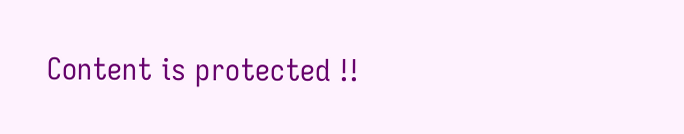Content is protected !!